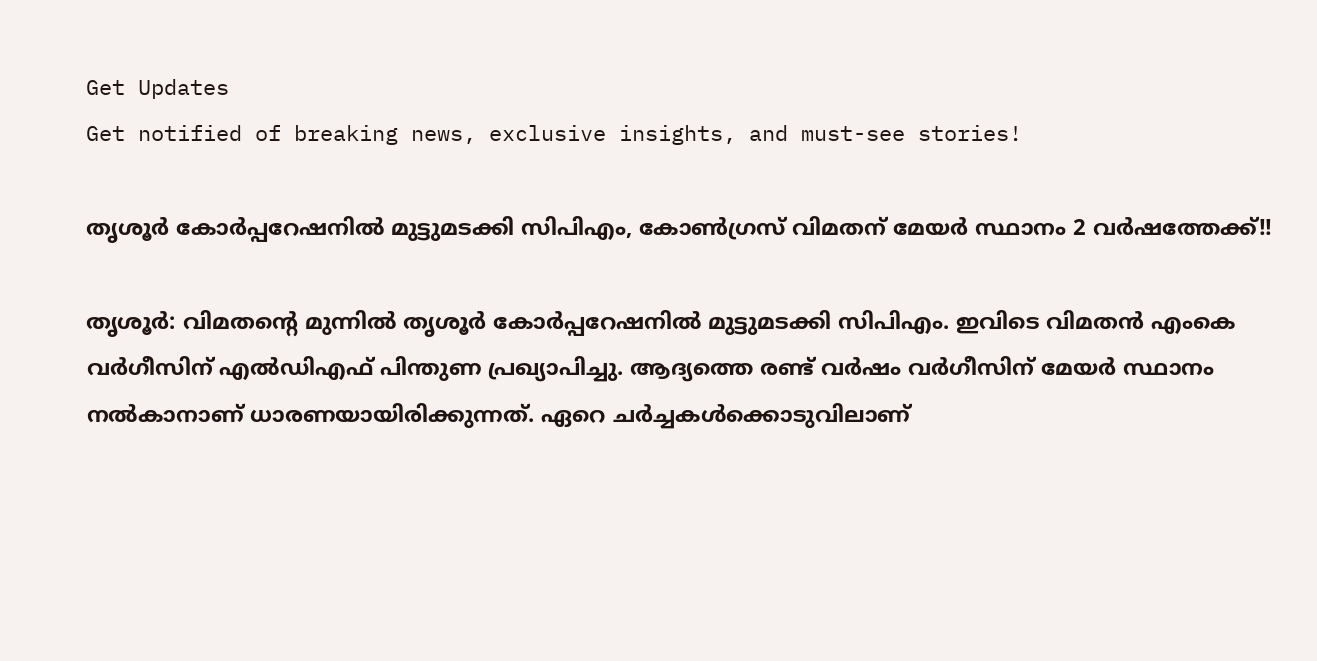Get Updates
Get notified of breaking news, exclusive insights, and must-see stories!

തൃശൂര്‍ കോര്‍പ്പറേഷനില്‍ മുട്ടുമടക്കി സിപിഎം, കോണ്‍ഗ്രസ് വിമതന് മേയര്‍ സ്ഥാനം 2 വര്‍ഷത്തേക്ക്!!

തൃശൂര്‍: വിമതന്റെ മുന്നില്‍ തൃശൂര്‍ കോര്‍പ്പറേഷനില്‍ മുട്ടുമടക്കി സിപിഎം. ഇവിടെ വിമതന്‍ എംകെ വര്‍ഗീസിന് എല്‍ഡിഎഫ് പിന്തുണ പ്രഖ്യാപിച്ചു. ആദ്യത്തെ രണ്ട് വര്‍ഷം വര്‍ഗീസിന് മേയര്‍ സ്ഥാനം നല്‍കാനാണ് ധാരണയായിരിക്കുന്നത്. ഏറെ ചര്‍ച്ചകള്‍ക്കൊടുവിലാണ്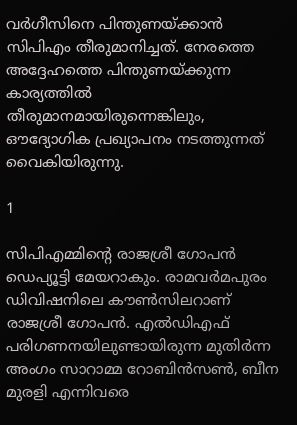വര്‍ഗീസിനെ പിന്തുണയ്ക്കാന്‍ സിപിഎം തീരുമാനിച്ചത്. നേരത്തെ അദ്ദേഹത്തെ പിന്തുണയ്ക്കുന്ന കാര്യത്തില്‍ തീരുമാനമായിരുന്നെങ്കിലും, ഔദ്യോഗിക പ്രഖ്യാപനം നടത്തുന്നത് വൈകിയിരുന്നു.

1

സിപിഎമ്മിന്റെ രാജശ്രീ ഗോപന്‍ ഡെപ്യൂട്ടി മേയറാകും. രാമവര്‍മപുരം ഡിവിഷനിലെ കൗണ്‍സിലറാണ് രാജശ്രീ ഗോപന്‍. എല്‍ഡിഎഫ് പരിഗണനയിലുണ്ടായിരുന്ന മുതിര്‍ന്ന അംഗം സാറാമ്മ റോബിന്‍സണ്‍, ബീന മുരളി എന്നിവരെ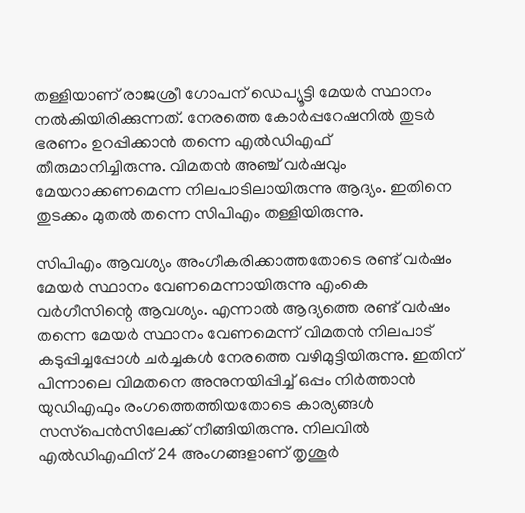തള്ളിയാണ് രാജശ്രീ ഗോപന് ഡെപ്യൂട്ടി മേയര്‍ സ്ഥാനം നല്‍കിയിരിക്കുന്നത്. നേരത്തെ കോര്‍പ്പറേഷനില്‍ തുടര്‍ ഭരണം ഉറപ്പിക്കാന്‍ തന്നെ എല്‍ഡിഎഫ് തീരുമാനിച്ചിരുന്നു. വിമതന്‍ അഞ്ച് വര്‍ഷവും മേയറാക്കണമെന്ന നിലപാടിലായിരുന്നു ആദ്യം. ഇതിനെ തുടക്കം മുതല്‍ തന്നെ സിപിഎം തള്ളിയിരുന്നു.

സിപിഎം ആവശ്യം അംഗീകരിക്കാത്തതോടെ രണ്ട് വര്‍ഷം മേയര്‍ സ്ഥാനം വേണമെന്നായിരുന്നു എംകെ വര്‍ഗീസിന്റെ ആവശ്യം. എന്നാല്‍ ആദ്യത്തെ രണ്ട് വര്‍ഷം തന്നെ മേയര്‍ സ്ഥാനം വേണമെന്ന് വിമതന്‍ നിലപാട് കടുപ്പിച്ചപ്പോള്‍ ചര്‍ച്ചകള്‍ നേരത്തെ വഴിമുട്ടിയിരുന്നു. ഇതിന് പിന്നാലെ വിമതനെ അനുനയിപ്പിച്ച് ഒപ്പം നിര്‍ത്താന്‍ യുഡിഎഫും രംഗത്തെത്തിയതോടെ കാര്യങ്ങള്‍ സസ്‌പെന്‍സിലേക്ക് നീങ്ങിയിരുന്നു. നിലവില്‍ എല്‍ഡിഎഫിന് 24 അംഗങ്ങളാണ് തൃശൂര്‍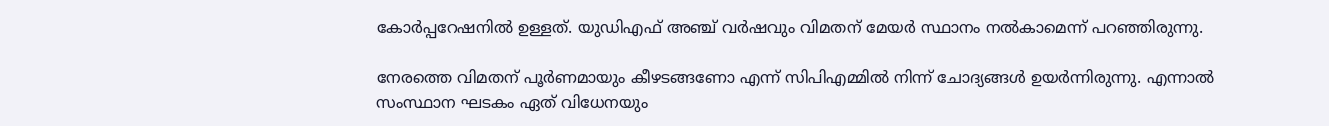കോര്‍പ്പറേഷനില്‍ ഉള്ളത്. യുഡിഎഫ് അഞ്ച് വര്‍ഷവും വിമതന് മേയര്‍ സ്ഥാനം നല്‍കാമെന്ന് പറഞ്ഞിരുന്നു.

നേരത്തെ വിമതന് പൂര്‍ണമായും കീഴടങ്ങണോ എന്ന് സിപിഎമ്മില്‍ നിന്ന് ചോദ്യങ്ങള്‍ ഉയര്‍ന്നിരുന്നു. എന്നാല്‍ സംസ്ഥാന ഘടകം ഏത് വിധേനയും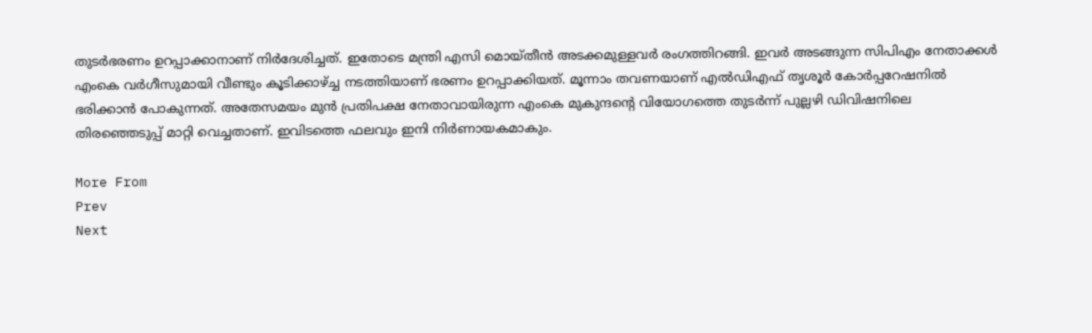തുടര്‍ഭരണം ഉറപ്പാക്കാനാണ് നിര്‍ദേശിച്ചത്. ഇതോടെ മന്ത്രി എസി മൊയ്തീന്‍ അടക്കമുള്ളവര്‍ രംഗത്തിറങ്ങി. ഇവര്‍ അടങ്ങുന്ന സിപിഎം നേതാക്കള്‍ എംകെ വര്‍ഗീസുമായി വീണ്ടും കൂടിക്കാഴ്ച്ച നടത്തിയാണ് ഭരണം ഉറപ്പാക്കിയത്. മൂന്നാം തവണയാണ് എല്‍ഡിഎഫ് തൃശൂര്‍ കോര്‍പ്പറേഷനില്‍ ഭരിക്കാന്‍ പോകുന്നത്. അതേസമയം മുന്‍ പ്രതിപക്ഷ നേതാവായിരുന്ന എംകെ മുകുന്ദന്റെ വിയോഗത്തെ തുടര്‍ന്ന് പുല്ലഴി ഡിവിഷനിലെ തിരഞ്ഞെടുപ്പ് മാറ്റി വെച്ചതാണ്. ഇവിടത്തെ ഫലവും ഇനി നിര്‍ണായകമാകും.

More From
Prev
Next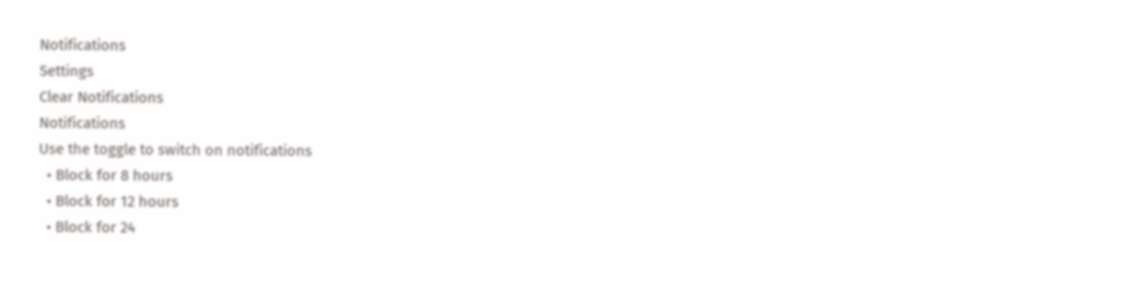Notifications
Settings
Clear Notifications
Notifications
Use the toggle to switch on notifications
  • Block for 8 hours
  • Block for 12 hours
  • Block for 24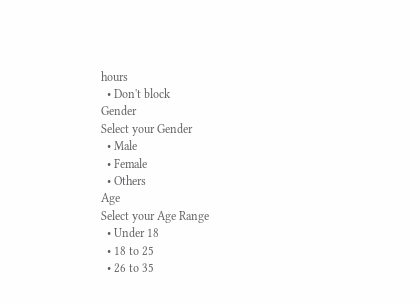hours
  • Don't block
Gender
Select your Gender
  • Male
  • Female
  • Others
Age
Select your Age Range
  • Under 18
  • 18 to 25
  • 26 to 35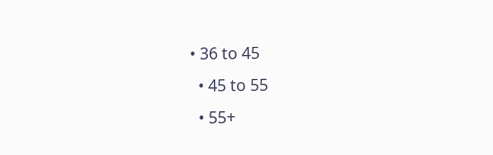• 36 to 45
  • 45 to 55
  • 55+